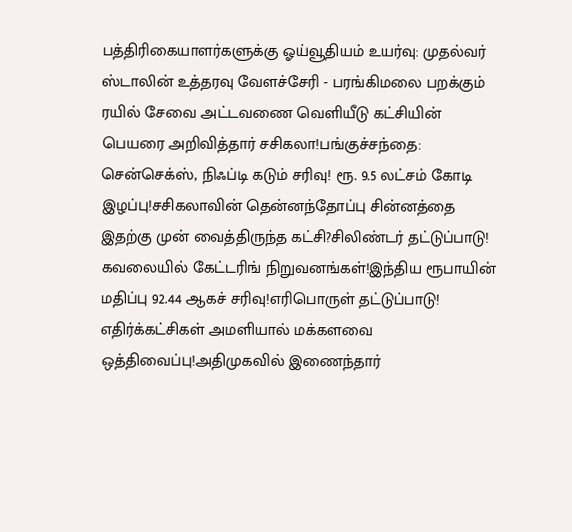பத்திரிகையாளர்களுக்கு ஓய்வூதியம் உயர்வு: முதல்வர் ஸ்டாலின் உத்தரவு வேளச்சேரி - பரங்கிமலை பறக்கும் ரயில் சேவை அட்டவணை வெளியீடு கட்சியின் பெயரை அறிவித்தார் சசிகலா!பங்குச்சந்தை: சென்செக்ஸ், நிஃப்டி கடும் சரிவு! ரூ. 9.5 லட்சம் கோடி இழப்பு!சசிகலாவின் தென்னந்தோப்பு சின்னத்தை இதற்கு முன் வைத்திருந்த கட்சி?சிலிண்டர் தட்டுப்பாடு! கவலையில் கேட்டரிங் நிறுவனங்கள்!இந்திய ரூபாயின் மதிப்பு 92.44 ஆகச் சரிவு!எரிபொருள் தட்டுப்பாடு! எதிர்க்கட்சிகள் அமளியால் மக்களவை ஒத்திவைப்பு!அதிமுகவில் இணைந்தார்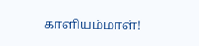காளியம்மாள்!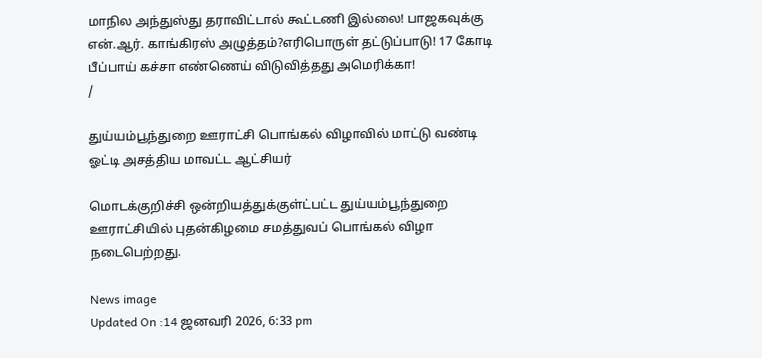மாநில அந்துஸ்து தராவிட்டால் கூட்டணி இல்லை! பாஜகவுக்கு என்.ஆர். காங்கிரஸ் அழுத்தம்?எரிபொருள் தட்டுப்பாடு! 17 கோடி பீப்பாய் கச்சா எண்ணெய் விடுவித்தது அமெரிக்கா!
/

துய்யம்பூந்துறை ஊராட்சி பொங்கல் விழாவில் மாட்டு வண்டி ஓட்டி அசத்திய மாவட்ட ஆட்சியர்

மொடக்குறிச்சி ஒன்றியத்துக்குள்ட்பட்ட துய்யம்பூந்துறை ஊராட்சியில் புதன்கிழமை சமத்துவப் பொங்கல் விழா நடைபெற்றது.

News image
Updated On :14 ஜனவரி 2026, 6:33 pm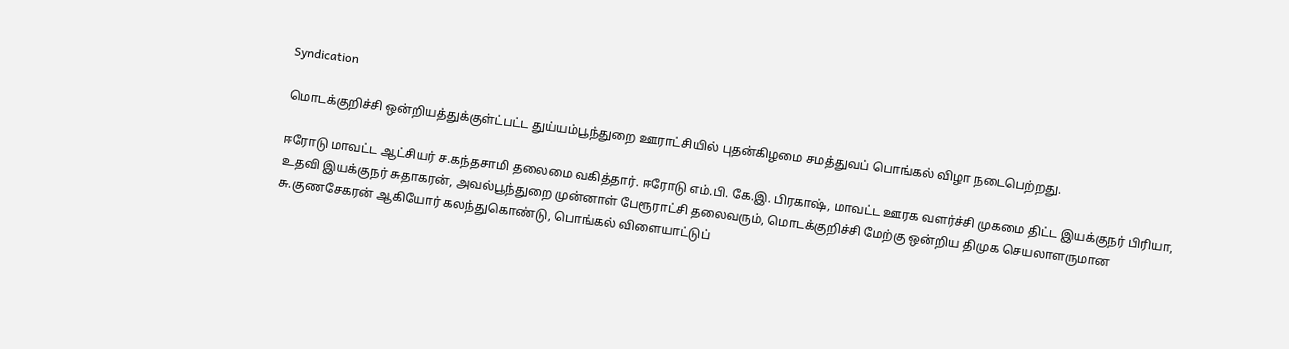Syndication

மொடக்குறிச்சி ஒன்றியத்துக்குள்ட்பட்ட துய்யம்பூந்துறை ஊராட்சியில் புதன்கிழமை சமத்துவப் பொங்கல் விழா நடைபெற்றது.

ஈரோடு மாவட்ட ஆட்சியர் ச.கந்தசாமி தலைமை வகித்தார். ஈரோடு எம்.பி. கே.இ. பிரகாஷ், மாவட்ட ஊரக வளர்ச்சி முகமை திட்ட இயக்குநர் பிரியா, உதவி இயக்குநர் சுதாகரன், அவல்பூந்துறை முன்னாள் பேரூராட்சி தலைவரும், மொடக்குறிச்சி மேற்கு ஒன்றிய திமுக செயலாளருமான சு.குணசேகரன் ஆகியோர் கலந்துகொண்டு, பொங்கல் விளையாட்டுப்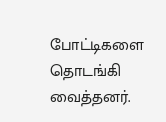போட்டிகளை தொடங்கி வைத்தனர்.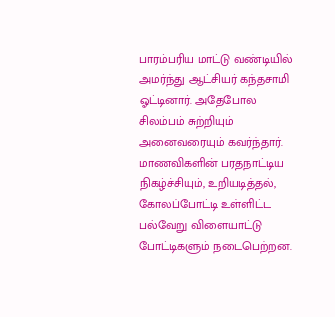பாரம்பரிய மாட்டு வண்டியில் அமர்ந்து ஆட்சியர் கந்தசாமி ஓட்டினார். அதேபோல சிலம்பம் சுற்றியும் அனைவரையும் கவர்ந்தார். மாணவிகளின் பரதநாட்டிய நிகழ்ச்சியும், உறியடித்தல், கோலப்போட்டி உள்ளிட்ட பல்வேறு விளையாட்டு போட்டிகளும் நடைபெற்றன.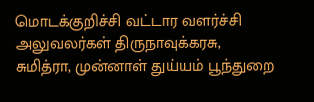மொடக்குறிச்சி வட்டார வளர்ச்சி அலுவலர்கள் திருநாவுக்கரசு, சுமித்ரா, முன்னாள் துய்யம் பூந்துறை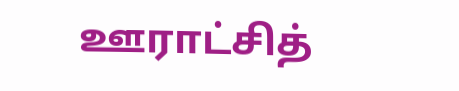ஊராட்சித்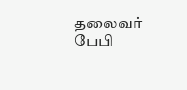தலைவர் பேபி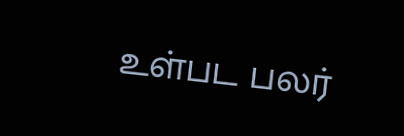உள்பட பலர்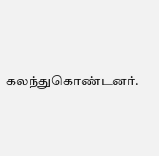கலந்துகொண்டனர்.